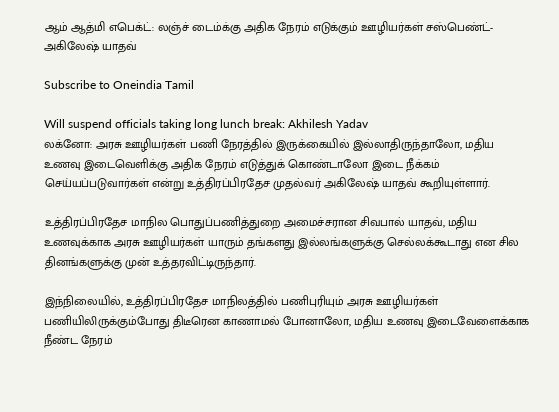ஆம் ஆத்மி எபெக்ட்: லஞ்ச் டைம்க்கு அதிக நேரம் எடுக்கும் ஊழியர்கள் சஸ்பெண்ட்- அகிலேஷ் யாதவ்

Subscribe to Oneindia Tamil

Will suspend officials taking long lunch break: Akhilesh Yadav
லக்னோ: அரசு ஊழியர்கள் பணி நேரத்தில் இருக்கையில் இல்லாதிருந்தாலோ, மதிய உணவு இடைவெளிக்கு அதிக நேரம் எடுத்துக் கொண்டாலோ இடை நீக்கம் செய்யப்படுவார்கள் என்று உத்திரப்பிரதேச முதல்வர் அகிலேஷ் யாதவ் கூறியுள்ளார்.

உத்திரப்பிரதேச மாநில பொதுப்பணித்துறை அமைச்சரான சிவபால் யாதவ், மதிய உணவுக்காக அரசு ஊழியர்கள் யாரும் தங்களது இல்லங்களுக்கு செல்லக்கூடாது என சில தினங்களுக்கு முன் உத்தரவிட்டிருந்தார்.

இந்நிலையில், உத்திரப்பிரதேச மாநிலத்தில் பணிபுரியும் அரசு ஊழியர்கள் பணியிலிருக்கும்போது திடீரென காணாமல் போனாலோ, மதிய உணவு இடைவேளைக்காக நீண்ட நேரம்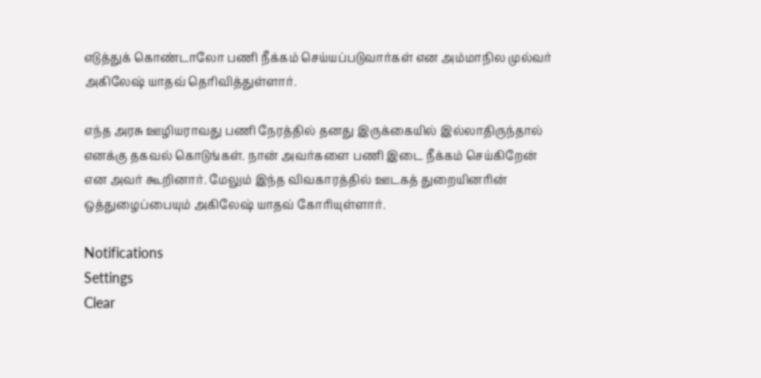எடுத்துக் கொண்டாலோ பணி நீக்கம் செய்யப்படுவார்கள் என அம்மாநில முல்வர் அகிலேஷ் யாதவ் தெரிவித்துள்ளார்.

எந்த அரசு ஊழியராவது பணி நேரத்தில் தனது இருக்கையில் இல்லாதிருந்தால் எனக்கு தகவல் கொடுங்கள். நான் அவர்களை பணி இடை நீக்கம் செய்கிறேன் என அவர் கூறினார். மேலும் இந்த விவகாரத்தில் ஊடகத் துறையினரின் ஒத்துழைப்பையும் அகிலேஷ் யாதவ் கோரியுள்ளார்.

Notifications
Settings
Clear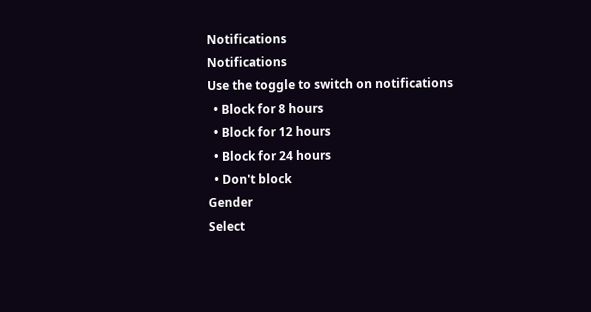Notifications
Notifications
Use the toggle to switch on notifications
  • Block for 8 hours
  • Block for 12 hours
  • Block for 24 hours
  • Don't block
Gender
Select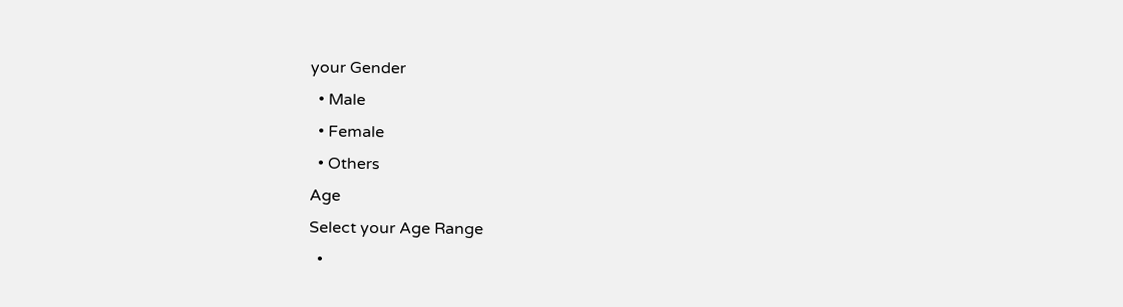your Gender
  • Male
  • Female
  • Others
Age
Select your Age Range
  •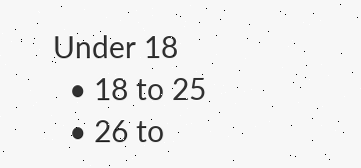Under 18
  • 18 to 25
  • 26 to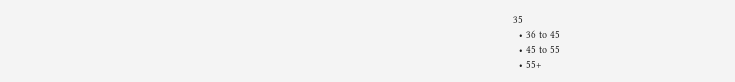35
  • 36 to 45
  • 45 to 55
  • 55+